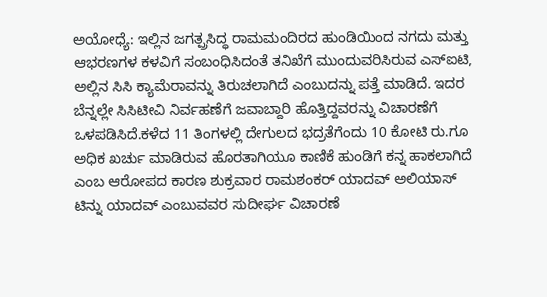ಅಯೋಧ್ಯೆ: ಇಲ್ಲಿನ ಜಗತ್ಪ್ರಸಿದ್ಧ ರಾಮಮಂದಿರದ ಹುಂಡಿಯಿಂದ ನಗದು ಮತ್ತು ಆಭರಣಗಳ ಕಳವಿಗೆ ಸಂಬಂಧಿಸಿದಂತೆ ತನಿಖೆಗೆ ಮುಂದುವರಿಸಿರುವ ಎಸ್ಐಟಿ, ಅಲ್ಲಿನ ಸಿಸಿ ಕ್ಯಾಮೆರಾವನ್ನು ತಿರುಚಲಾಗಿದೆ ಎಂಬುದನ್ನು ಪತ್ತೆ ಮಾಡಿದೆ. ಇದರ ಬೆನ್ನಲ್ಲೇ ಸಿಸಿಟೀವಿ ನಿರ್ವಹಣೆಗೆ ಜವಾಬ್ದಾರಿ ಹೊತ್ತಿದ್ದವರನ್ನು ವಿಚಾರಣೆಗೆ ಒಳಪಡಿಸಿದೆ.ಕಳೆದ 11 ತಿಂಗಳಲ್ಲಿ ದೇಗುಲದ ಭದ್ರತೆಗೆಂದು 10 ಕೋಟಿ ರು.ಗೂ ಅಧಿಕ ಖರ್ಚು ಮಾಡಿರುವ ಹೊರತಾಗಿಯೂ ಕಾಣಿಕೆ ಹುಂಡಿಗೆ ಕನ್ನ ಹಾಕಲಾಗಿದೆ ಎಂಬ ಆರೋಪದ ಕಾರಣ ಶುಕ್ರವಾರ ರಾಮಶಂಕರ್ ಯಾದವ್ ಅಲಿಯಾಸ್ ಟಿನ್ನು ಯಾದವ್ ಎಂಬುವವರ ಸುದೀರ್ಘ ವಿಚಾರಣೆ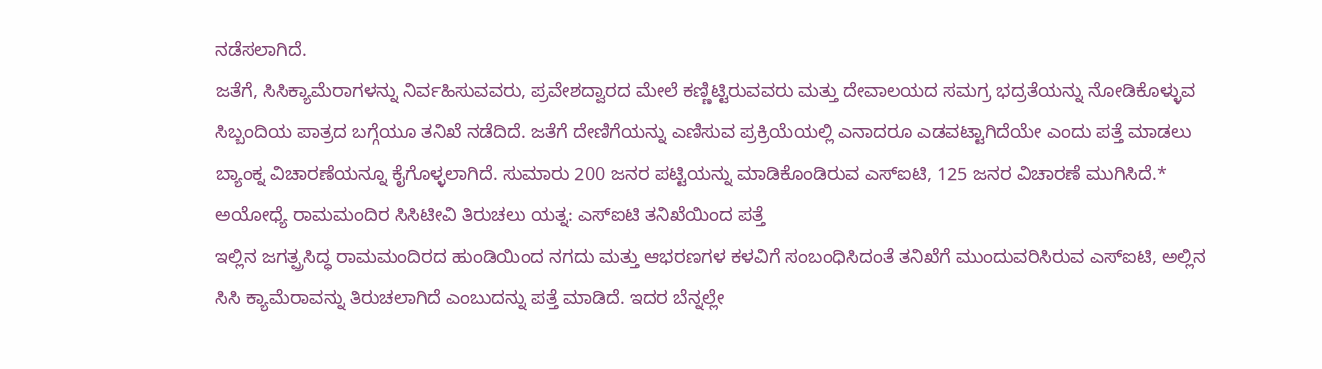ನಡೆಸಲಾಗಿದೆ.
ಜತೆಗೆ, ಸಿಸಿಕ್ಯಾಮೆರಾಗಳನ್ನು ನಿರ್ವಹಿಸುವವರು, ಪ್ರವೇಶದ್ವಾರದ ಮೇಲೆ ಕಣ್ಣಿಟ್ಟಿರುವವರು ಮತ್ತು ದೇವಾಲಯದ ಸಮಗ್ರ ಭದ್ರತೆಯನ್ನು ನೋಡಿಕೊಳ್ಳುವ ಸಿಬ್ಬಂದಿಯ ಪಾತ್ರದ ಬಗ್ಗೆಯೂ ತನಿಖೆ ನಡೆದಿದೆ. ಜತೆಗೆ ದೇಣಿಗೆಯನ್ನು ಎಣಿಸುವ ಪ್ರಕ್ರಿಯೆಯಲ್ಲಿ ಎನಾದರೂ ಎಡವಟ್ಟಾಗಿದೆಯೇ ಎಂದು ಪತ್ತೆ ಮಾಡಲು ಬ್ಯಾಂಕ್ನ ವಿಚಾರಣೆಯನ್ನೂ ಕೈಗೊಳ್ಳಲಾಗಿದೆ. ಸುಮಾರು 200 ಜನರ ಪಟ್ಟಿಯನ್ನು ಮಾಡಿಕೊಂಡಿರುವ ಎಸ್ಐಟಿ, 125 ಜನರ ವಿಚಾರಣೆ ಮುಗಿಸಿದೆ.* ಅಯೋಧ್ಯೆ ರಾಮಮಂದಿರ ಸಿಸಿಟೀವಿ ತಿರುಚಲು ಯತ್ನ: ಎಸ್ಐಟಿ ತನಿಖೆಯಿಂದ ಪತ್ತೆ
ಇಲ್ಲಿನ ಜಗತ್ಪ್ರಸಿದ್ಧ ರಾಮಮಂದಿರದ ಹುಂಡಿಯಿಂದ ನಗದು ಮತ್ತು ಆಭರಣಗಳ ಕಳವಿಗೆ ಸಂಬಂಧಿಸಿದಂತೆ ತನಿಖೆಗೆ ಮುಂದುವರಿಸಿರುವ ಎಸ್ಐಟಿ, ಅಲ್ಲಿನ ಸಿಸಿ ಕ್ಯಾಮೆರಾವನ್ನು ತಿರುಚಲಾಗಿದೆ ಎಂಬುದನ್ನು ಪತ್ತೆ ಮಾಡಿದೆ. ಇದರ ಬೆನ್ನಲ್ಲೇ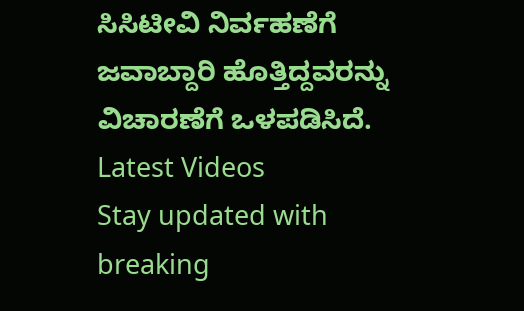ಸಿಸಿಟೀವಿ ನಿರ್ವಹಣೆಗೆ ಜವಾಬ್ದಾರಿ ಹೊತ್ತಿದ್ದವರನ್ನು ವಿಚಾರಣೆಗೆ ಒಳಪಡಿಸಿದೆ.
Latest Videos
Stay updated with breaking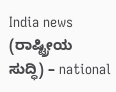India news (ರಾಷ್ಟ್ರೀಯ ಸುದ್ಧಿ) – national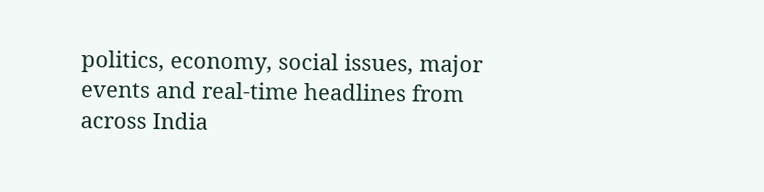politics, economy, social issues, major events and real‑time headlines from across India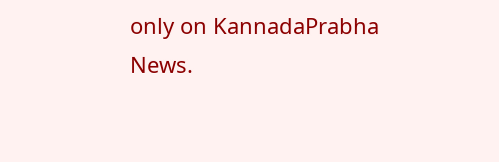only on KannadaPrabha News.